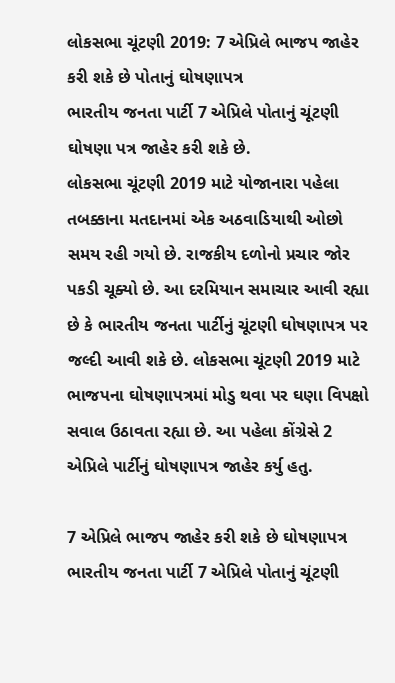લોકસભા ચૂંટણી 2019: 7 એપ્રિલે ભાજપ જાહેર કરી શકે છે પોતાનું ઘોષણાપત્ર
ભારતીય જનતા પાર્ટી 7 એપ્રિલે પોતાનું ચૂંટણી ઘોષણા પત્ર જાહેર કરી શકે છે.
લોકસભા ચૂંટણી 2019 માટે યોજાનારા પહેલા તબક્કાના મતદાનમાં એક અઠવાડિયાથી ઓછો સમય રહી ગયો છે. રાજકીય દળોનો પ્રચાર જોર પકડી ચૂક્યો છે. આ દરમિયાન સમાચાર આવી રહ્યા છે કે ભારતીય જનતા પાર્ટીનું ચૂંટણી ઘોષણાપત્ર પર જલ્દી આવી શકે છે. લોકસભા ચૂંટણી 2019 માટે ભાજપના ઘોષણાપત્રમાં મોડુ થવા પર ઘણા વિપક્ષો સવાલ ઉઠાવતા રહ્યા છે. આ પહેલા કોંગ્રેસે 2 એપ્રિલે પાર્ટીનું ઘોષણાપત્ર જાહેર કર્યુ હતુ.

7 એપ્રિલે ભાજપ જાહેર કરી શકે છે ઘોષણાપત્ર
ભારતીય જનતા પાર્ટી 7 એપ્રિલે પોતાનું ચૂંટણી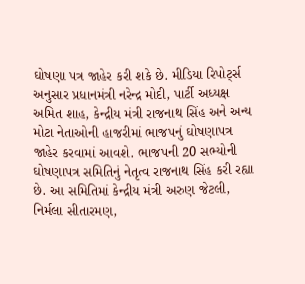ઘોષણા પત્ર જાહેર કરી શકે છે. મીડિયા રિપોર્ટ્સ અનુસાર પ્રધાનમંત્રી નરેન્દ્ર મોદી, પાર્ટી અધ્યક્ષ અમિત શાહ, કેન્દ્રીય મંત્રી રાજનાથ સિંહ અને અન્ય મોટા નેતાઓની હાજરીમાં ભાજપનું ઘોષણાપત્ર જાહેર કરવામાં આવશે. ભાજપની 20 સભ્યોની ઘોષણાપત્ર સમિતિનું નેતૃત્વ રાજનાથ સિંહ કરી રહ્યા છે. આ સમિતિમાં કેન્દ્રીય મંત્રી અરુણ જેટલી, નિર્મલા સીતારમણ,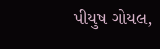પીયુષ ગોયલ,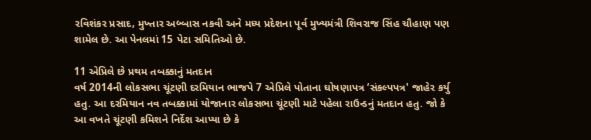રવિશંકર પ્રસાદ, મુખ્તાર અબ્બાસ નકવી અને મધ્ય પ્રદેશના પૂર્વ મુખ્યમંત્રી શિવરાજ સિંહ ચૌહાણ પણ શામેલ છે. આ પેનલમાં 15 પેટા સમિતિઓ છે.

11 એપ્રિલે છે પ્રથમ તબક્કાનું મતદાન
વર્ષ 2014ની લોકસભા ચૂંટણી દરમિયાન ભાજપે 7 એપ્રિલે પોતાના ઘોષણાપત્ર ‘સંકલ્પપત્ર' જાહેર કર્યુ હતુ. આ દરમિયાન નવ તબક્કામાં યોજાનાર લોકસભા ચૂંટણી માટે પહેલા રાઉન્ડનું મતદાન હતુ. જો કે આ વખતે ચૂંટણી કમિશને નિર્દેશ આપ્યા છે કે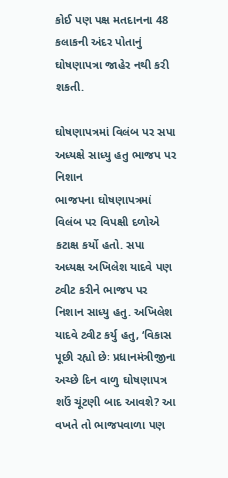કોઈ પણ પક્ષ મતદાનના 48 કલાકની અંદર પોતાનું ઘોષણાપત્રા જાહેર નથી કરી શકતી.

ઘોષણાપત્રમાં વિલંબ પર સપા અધ્યક્ષે સાધ્યુ હતુ ભાજપ પર નિશાન
ભાજપના ઘોષણાપત્રમાં વિલંબ પર વિપક્ષી દળોએ કટાક્ષ કર્યો હતો. સપા અધ્યક્ષ અખિલેશ યાદવે પણ ટ્વીટ કરીને ભાજપ પર નિશાન સાધ્યુ હતુ. અખિલેશ યાદવે ટ્વીટ કર્યુ હતુ, ‘વિકાસ પૂછી રહ્યો છેઃ પ્રધાનમંત્રીજીના અચ્છે દિન વાળુ ઘોષણાપત્ર શઉં ચૂંટણી બાદ આવશે? આ વખતે તો ભાજપવાળા પણ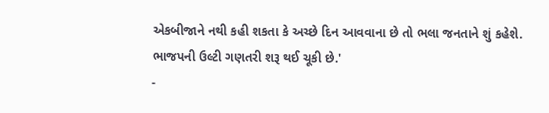એકબીજાને નથી કહી શકતા કે અચ્છે દિન આવવાના છે તો ભલા જનતાને શું કહેશે. ભાજપની ઉલ્ટી ગણતરી શરૂ થઈ ચૂકી છે.'
-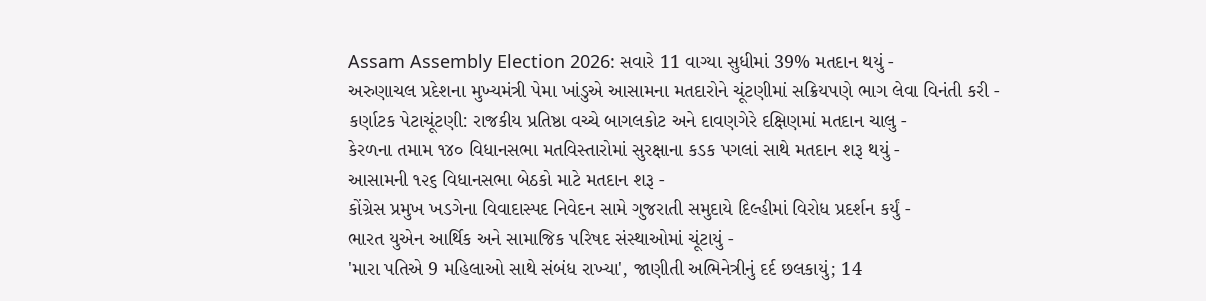Assam Assembly Election 2026: સવારે 11 વાગ્યા સુધીમાં 39% મતદાન થયું -
અરુણાચલ પ્રદેશના મુખ્યમંત્રી પેમા ખાંડુએ આસામના મતદારોને ચૂંટણીમાં સક્રિયપણે ભાગ લેવા વિનંતી કરી -
કર્ણાટક પેટાચૂંટણી: રાજકીય પ્રતિષ્ઠા વચ્ચે બાગલકોટ અને દાવણગેરે દક્ષિણમાં મતદાન ચાલુ -
કેરળના તમામ ૧૪૦ વિધાનસભા મતવિસ્તારોમાં સુરક્ષાના કડક પગલાં સાથે મતદાન શરૂ થયું -
આસામની ૧૨૬ વિધાનસભા બેઠકો માટે મતદાન શરૂ -
કોંગ્રેસ પ્રમુખ ખડગેના વિવાદાસ્પદ નિવેદન સામે ગુજરાતી સમુદાયે દિલ્હીમાં વિરોધ પ્રદર્શન કર્યું -
ભારત યુએન આર્થિક અને સામાજિક પરિષદ સંસ્થાઓમાં ચૂંટાયું -
'મારા પતિએ 9 મહિલાઓ સાથે સંબંધ રાખ્યા', જાણીતી અભિનેત્રીનું દર્દ છલકાયું; 14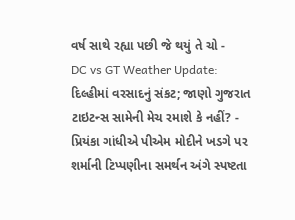વર્ષ સાથે રહ્યા પછી જે થયું તે ચો -
DC vs GT Weather Update: દિલ્હીમાં વરસાદનું સંકટ; જાણો ગુજરાત ટાઇટન્સ સામેની મેચ રમાશે કે નહીં? -
પ્રિયંકા ગાંધીએ પીએમ મોદીને ખડગે પર શર્માની ટિપ્પણીના સમર્થન અંગે સ્પષ્ટતા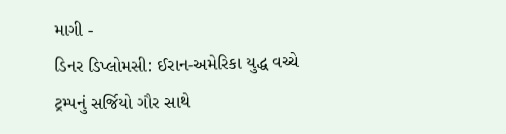માગી -
ડિનર ડિપ્લોમસી: ઈરાન-અમેરિકા યુદ્ધ વચ્ચે ટ્રમ્પનું સર્જિયો ગૌર સાથે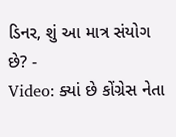ડિનર, શું આ માત્ર સંયોગ છે? -
Video: ક્યાં છે કોંગ્રેસ નેતા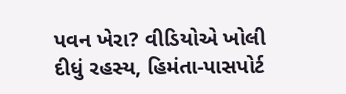પવન ખેરા? વીડિયોએ ખોલી દીધું રહસ્ય, હિમંતા-પાસપોર્ટ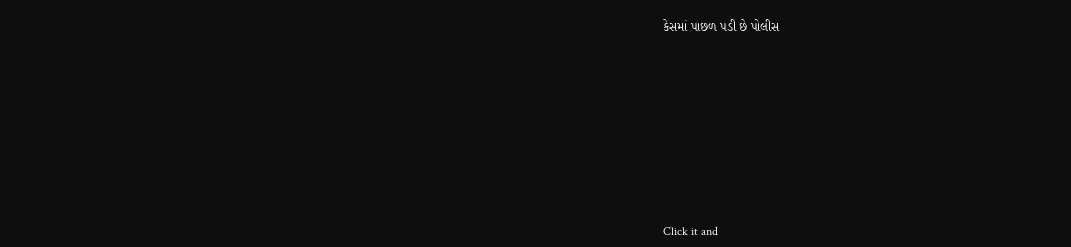કેસમાં પાછળ પડી છે પોલીસ










Click it and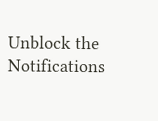Unblock the Notifications